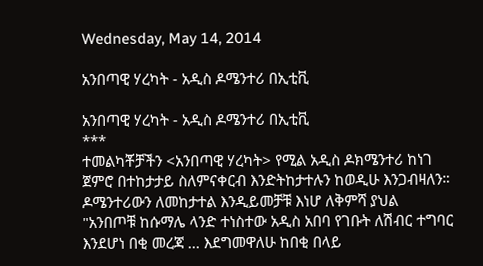Wednesday, May 14, 2014

አንበጣዊ ሃረካት - አዲስ ዶሜንተሪ በኢቲቪ

አንበጣዊ ሃረካት - አዲስ ዶሜንተሪ በኢቲቪ
***
ተመልካቾቻችን <አንበጣዊ ሃረካት> የሚል አዲስ ዶክሜንተሪ ከነገ ጀምሮ በተከታታይ ስለምናቀርብ እንድትከታተሉን ከወዲሁ እንጋብዛለን።
ዶሜንተሪውን ለመከታተል እንዲይመቻቹ እነሆ ለቅምሻ ያህል
"አንበጦቹ ከሱማሌ ላንድ ተነስተው አዲስ አበባ የገቡት ለሽብር ተግባር እንደሆነ በቂ መረጃ ... እደግመዋለሁ ከበቂ በላይ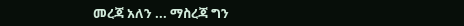መረጃ አለን ... ማስረጃ ግን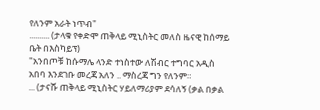የለንም አራት ነጥብ"
.......... (ታላቁ የቀድሞ ጠቅላይ ሚኒስትር መለስ ዜናዊ ከሰማይ ቤት በእስካይፕ)
"አንበጦቹ ከሱማሌ ላንድ ተነስተው ለሽብር ተግባር አዲስ አበባ እንደገቡ መረጃ አለን .. ማስረጃ ግን የለንም።
... (ታናሹ ጠቅላይ ሚኒስትር ሃይለማሪያም ደሳለኝ (ቃል በቃል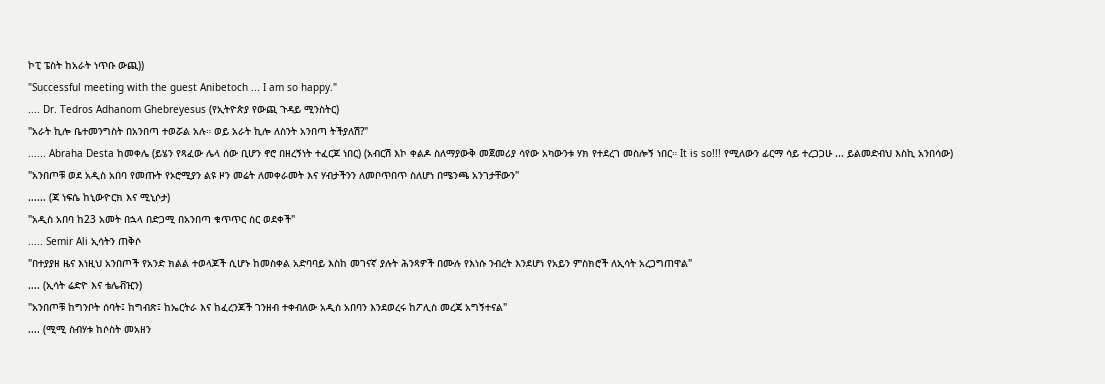ኮፒ ፔስት ከአራት ነጥቡ ውጪ))
"Successful meeting with the guest Anibetoch ... I am so happy."
.... Dr. Tedros Adhanom Ghebreyesus (የኢትዮጵያ የውጪ ጉዳይ ሚንስትር)
"አራት ኪሎ ቤተመንግስት በአንበጣ ተወሯል አሉ። ወይ አራት ኪሎ ለስንት አንበጣ ትችያለሽ?"
...... Abraha Desta ከመቀሌ (ይሄን የጻፈው ሌላ ሰው ቢሆን ኖሮ በዘረኝነት ተፈርጆ ነበር) (አብርሽ እኮ ቀልዶ ስለማያውቅ መጀመሪያ ሳየው አካውንቱ ሃክ የተደረገ መስሎኝ ነበር። It is so!!! የሚለውን ፊርማ ሳይ ተረጋጋሁ ... ይልመድብህ እስኪ አንበሳው)
"አንበጦቹ ወደ አዲስ አበባ የመጡት የኦሮሚያን ልዩ ዞን መሬት ለመቀራመት እና ሃብታችንን ለመቦጥበጥ ስለሆነ በሜንጫ አንገታቸውን"
...... (ጃ ነፍሴ ከኒውዮርክ እና ሚኒሶታ)
"አዲስ አበባ ከ23 አመት በኋላ በድጋሚ በአንበጣ ቁጥጥር ስር ወደቀች"
..... Semir Ali ኢሳትን ጠቅሶ
"በተያያዘ ዜና እነዚህ አንበጦች የአንድ ክልል ተወላጆች ሲሆኑ ከመስቀል አድባባይ እስከ መገናኛ ያሉት ሕንጻዎች በሙሉ የእነሱ ንብረት እንደሆነ የአይን ምስክሮች ለኢሳት አረጋግጠዋል"
.... (ኢሳት ሬድዮ እና ቴሌቭዢን)
"አንበጦቹ ከግንቦት ሰባት፤ ከግብጽ፤ ከኤርትራ እና ከፈረንጆች ገንዘብ ተቀብለው አዲስ አበባን እንደወረሩ ከፖሊስ መረጃ አግኝተናል"
.... (ሚሚ ስብሃቱ ከሶስት መአዘን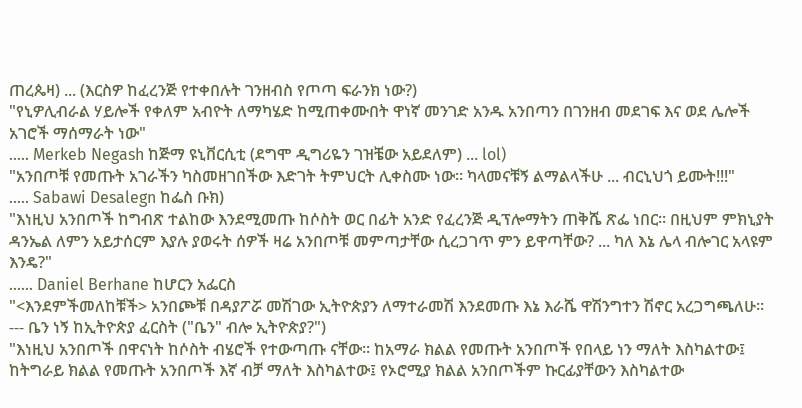ጠረጴዛ) ... (እርስዎ ከፈረንጅ የተቀበሉት ገንዘብስ የጦጣ ፍራንክ ነው?)
"የኒዎሊብራል ሃይሎች የቀለም አብዮት ለማካሄድ ከሚጠቀሙበት ዋነኛ መንገድ አንዱ አንበጣን በገንዘብ መደገፍ እና ወደ ሌሎች አገሮች ማሰማራት ነው"
..... Merkeb Negash ከጅማ ዩኒቨርሲቲ (ደግሞ ዲግሪዬን ገዝቼው አይደለም) ... lol)
"አንበጦቹ የመጡት አገራችን ካስመዘገበችው እድገት ትምህርት ሊቀስሙ ነው። ካላመናቹኝ ልማልላችሁ ... ብርኒህጎ ይሙት!!!"
..... Sabawi Desalegn ከፌስ ቡክ)
"እነዚህ አንበጦች ከግብጽ ተልከው እንደሚመጡ ከሶስት ወር በፊት አንድ የፈረንጅ ዲፕሎማትን ጠቅሼ ጽፌ ነበር። በዚህም ምክኒያት ዳንኤል ለምን አይታሰርም እያሉ ያወሩት ሰዎች ዛሬ አንበጦቹ መምጣታቸው ሲረጋገጥ ምን ይዋጣቸው? ... ካለ እኔ ሌላ ብሎገር አላዩም እንዴ?"
...... Daniel Berhane ከሆርን አፌርስ
"<እንደምችመለከቹች> አንበጮቹ በዳያፖሯ መሽገው ኢትዮጵያን ለማተራመሽ እንደመጡ እኔ እራሼ ዋሽንግተን ሽኖር አረጋግጫለሁ።
--- ቤን ነኝ ከኢትዮጵያ ፈርስት ("ቤን" ብሎ ኢትዮጵያ?")
"እነዚህ አንበጦች በዋናነት ከሶስት ብሄሮች የተውጣጡ ናቸው። ከአማራ ክልል የመጡት አንበጦች የበላይ ነን ማለት እስካልተው፤ ከትግራይ ክልል የመጡት አንበጦች እኛ ብቻ ማለት እስካልተው፤ የኦሮሚያ ክልል አንበጦችም ኩርፊያቸውን እስካልተው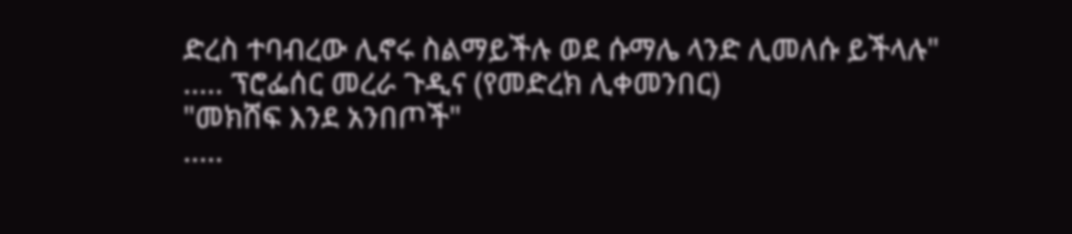ድረስ ተባብረው ሊኖሩ ስልማይችሉ ወደ ሱማሌ ላንድ ሊመለሱ ይችላሉ"
..... ፕሮፌሰር መረራ ጉዲና (የመድረክ ሊቀመንበር)
"መክሸፍ እንደ አንበጦች"
.....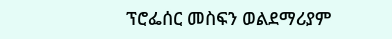ፕሮፌሰር መስፍን ወልደማሪያም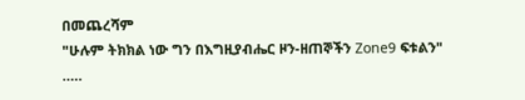በመጨረሻም
"ሁሉም ትክክል ነው ግን በእግዚያብሔር ዞን-ዘጠኞችን Zone9 ፍቱልን"
.....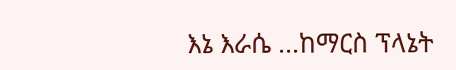እኔ እራሴ ...ከማርስ ፕላኔት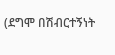(ደግሞ በሽብርተኝነት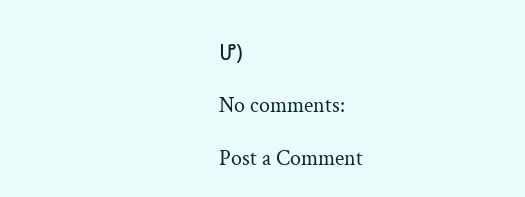ሆ)

No comments:

Post a Comment